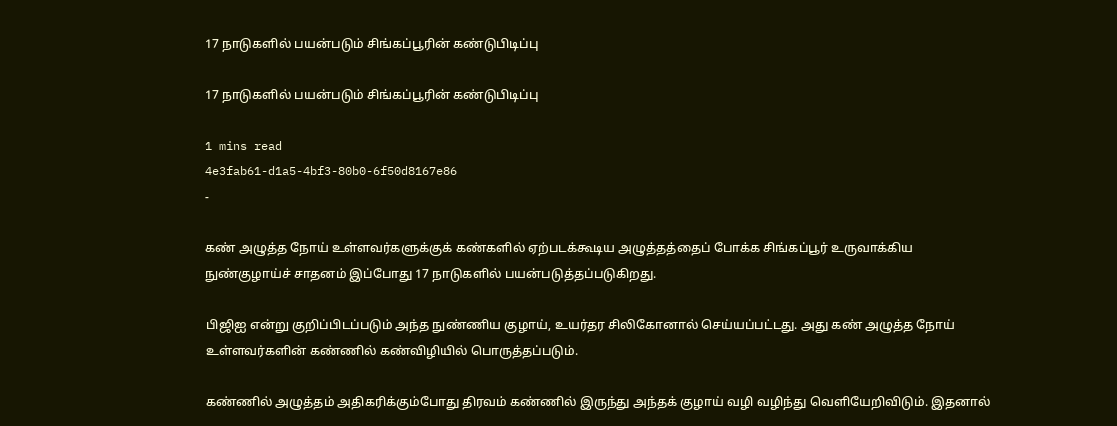17 நாடுகளில் பயன்படும் சிங்கப்பூரின் கண்டுபிடிப்பு

17 நாடுகளில் பயன்படும் சிங்கப்பூரின் கண்டுபிடிப்பு

1 mins read
4e3fab61-d1a5-4bf3-80b0-6f50d8167e86
-

கண் அழுத்த நோய் உள்ளவர்களுக்குக் கண்களில் ஏற்படக்கூடிய அழுத்தத்தைப் போக்க சிங்கப்பூர் உருவாக்கிய நுண்குழாய்ச் சாதனம் இப்போது 17 நாடுகளில் பயன்படுத்தப்படுகிறது.

பிஜிஐ என்று குறிப்பிடப்படும் அந்த நுண்ணிய குழாய், உயர்தர சிலிகோனால் செய்யப்பட்டது. அது கண் அழுத்த நோய் உள்ளவர்களின் கண்ணில் கண்விழியில் பொருத்தப்படும்.

கண்ணில் அழுத்தம் அதிகரிக்கும்போது திரவம் கண்ணில் இருந்து அந்தக் குழாய் வழி வழிந்து வெளியேறிவிடும். இதனால்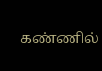கண்ணில்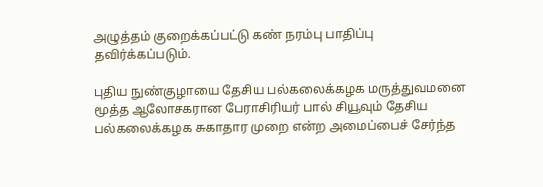அழுத்தம் குறைக்கப்பட்டு கண் நரம்பு பாதிப்பு தவிர்க்கப்படும்.

புதிய நுண்குழாயை தேசிய பல்கலைக்கழக மருத்துவமனை மூத்த ஆலோசகரான பேராசிரியர் பால் சியூவும் தேசிய பல்கலைக்கழக சுகாதார முறை என்ற அமைப்பைச் சேர்ந்த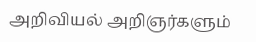அறிவியல் அறிஞர்களும்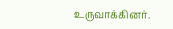உருவாக்கினர்.